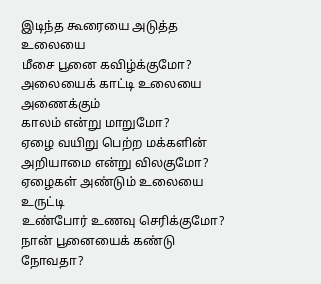இடிந்த கூரையை அடுத்த உலையை
மீசை பூனை கவிழ்க்குமோ?
அலையைக் காட்டி உலையை அணைக்கும்
காலம் என்று மாறுமோ?
ஏழை வயிறு பெற்ற மக்களின்
அறியாமை என்று விலகுமோ?
ஏழைகள் அண்டும் உலையை உருட்டி
உண்போர் உணவு செரிக்குமோ?
நான் பூனையைக் கண்டு நோவதா?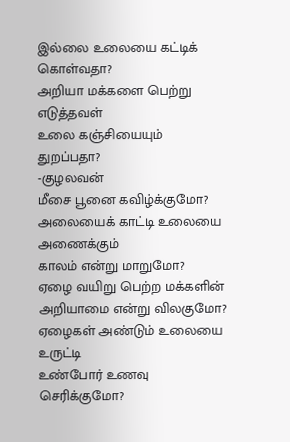இல்லை உலையை கட்டிக் கொள்வதா?
அறியா மக்களை பெற்று எடுத்தவள்
உலை கஞ்சியையும் துறப்பதா?
-குழலவன்
மீசை பூனை கவிழ்க்குமோ?
அலையைக் காட்டி உலையை அணைக்கும்
காலம் என்று மாறுமோ?
ஏழை வயிறு பெற்ற மக்களின்
அறியாமை என்று விலகுமோ?
ஏழைகள் அண்டும் உலையை உருட்டி
உண்போர் உணவு செரிக்குமோ?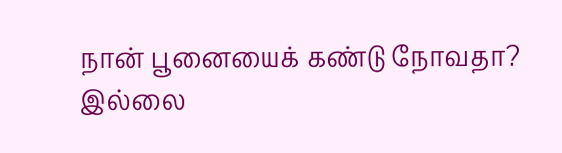நான் பூனையைக் கண்டு நோவதா?
இல்லை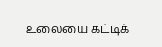உலையை கட்டிக்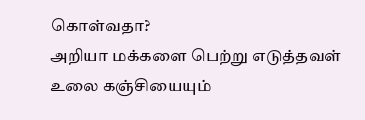கொள்வதா?
அறியா மக்களை பெற்று எடுத்தவள்
உலை கஞ்சியையும்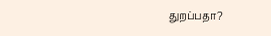துறப்பதா?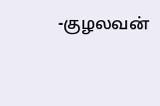-குழலவன்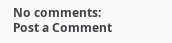No comments:
Post a Comment